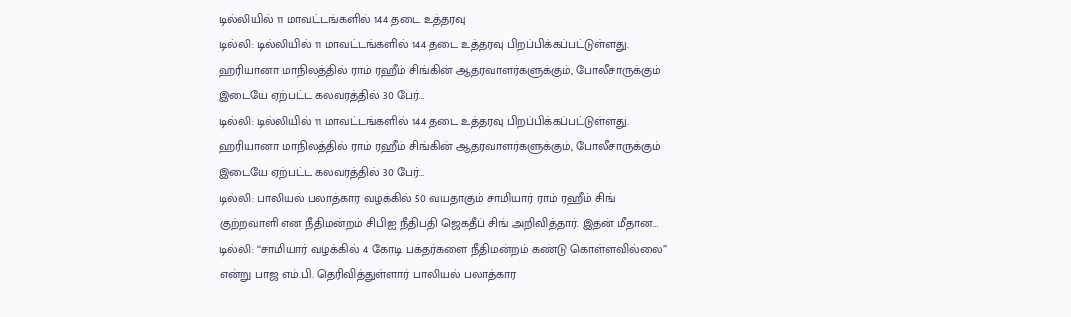டில்லியில் 11 மாவட்டங்களில் 144 தடை உத்தரவு
டில்லி: டில்லியில் 11 மாவட்டங்களில் 144 தடை உத்தரவு பிறப்பிக்கப்பட்டுள்ளது. ஹரியானா மாநிலத்தில் ராம் ரஹீம் சிங்கின் ஆதரவாளர்களுக்கும், போலீசாருக்கும் இடையே ஏற்பட்ட கலவரத்தில் 30 பேர்…
டில்லி: டில்லியில் 11 மாவட்டங்களில் 144 தடை உத்தரவு பிறப்பிக்கப்பட்டுள்ளது. ஹரியானா மாநிலத்தில் ராம் ரஹீம் சிங்கின் ஆதரவாளர்களுக்கும், போலீசாருக்கும் இடையே ஏற்பட்ட கலவரத்தில் 30 பேர்…
டில்லி: பாலியல் பலாத்கார வழக்கில் 50 வயதாகும் சாமியார் ராம் ரஹீம் சிங் குற்றவாளி என நீதிமன்றம் சிபிஐ நீதிபதி ஜெகதீப் சிங் அறிவித்தார். இதன் மீதான…
டில்லி: ‘‘சாமியார் வழக்கில் 4 கோடி பக்தர்களை நீதிமன்றம் கண்டு கொள்ளவில்லை’’ என்று பாஜ எம்.பி. தெரிவித்துள்ளார் பாலியல் பலாத்கார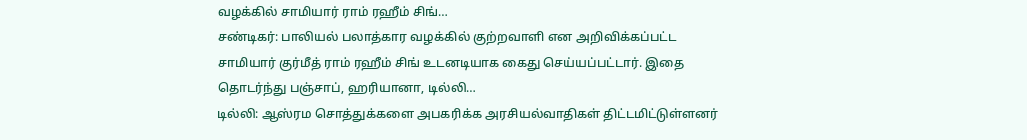வழக்கில் சாமியார் ராம் ரஹீம் சிங்…
சண்டிகர்: பாலியல் பலாத்கார வழக்கில் குற்றவாளி என அறிவிக்கப்பட்ட சாமியார் குர்மீத் ராம் ரஹீம் சிங் உடனடியாக கைது செய்யப்பட்டார். இதை தொடர்ந்து பஞ்சாப், ஹரியானா, டில்லி…
டில்லி: ஆஸ்ரம சொத்துக்களை அபகரிக்க அரசியல்வாதிகள் திட்டமிட்டுள்ளனர்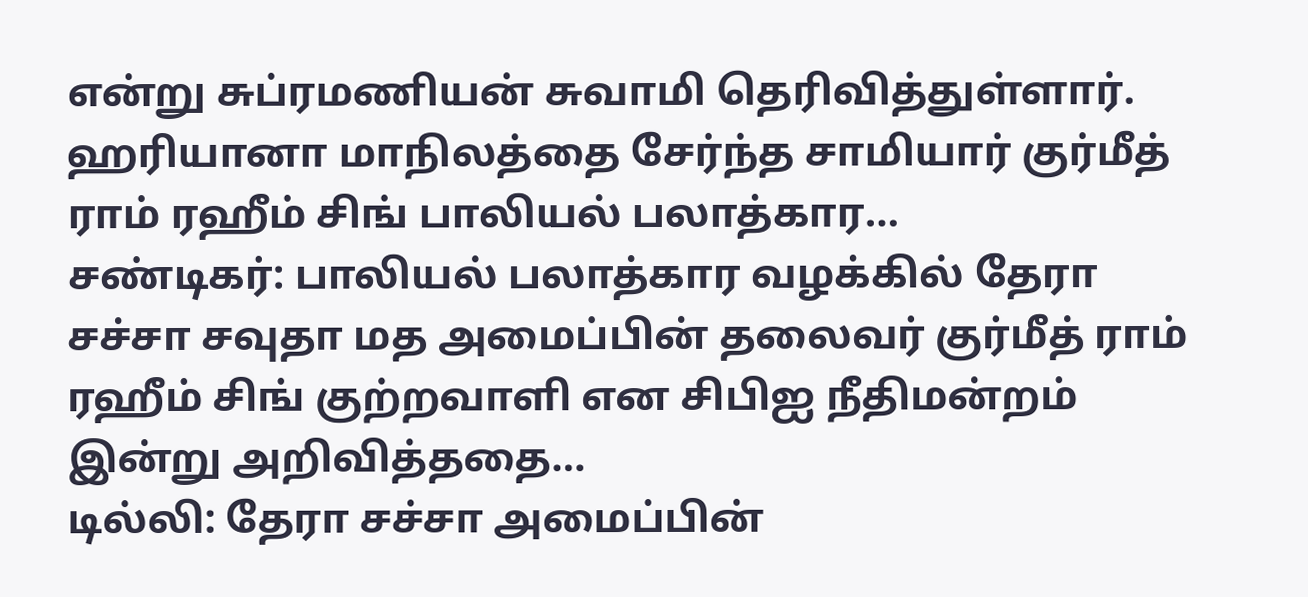என்று சுப்ரமணியன் சுவாமி தெரிவித்துள்ளார். ஹரியானா மாநிலத்தை சேர்ந்த சாமியார் குர்மீத் ராம் ரஹீம் சிங் பாலியல் பலாத்கார…
சண்டிகர்: பாலியல் பலாத்கார வழக்கில் தேரா சச்சா சவுதா மத அமைப்பின் தலைவர் குர்மீத் ராம் ரஹீம் சிங் குற்றவாளி என சிபிஐ நீதிமன்றம் இன்று அறிவித்ததை…
டில்லி: தேரா சச்சா அமைப்பின்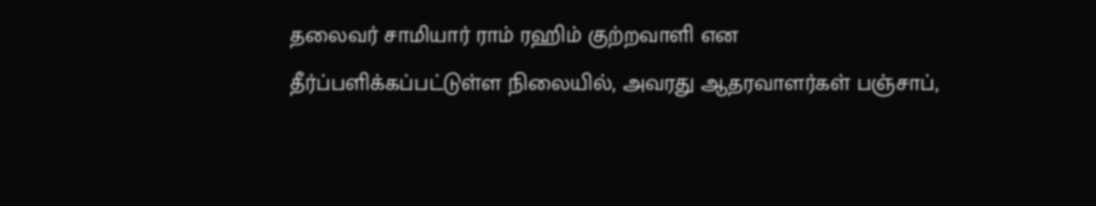தலைவர் சாமியார் ராம் ரஹிம் குற்றவாளி என தீர்ப்பளிக்கப்பட்டுள்ள நிலையில், அவரது ஆதரவாளர்கள் பஞ்சாப்,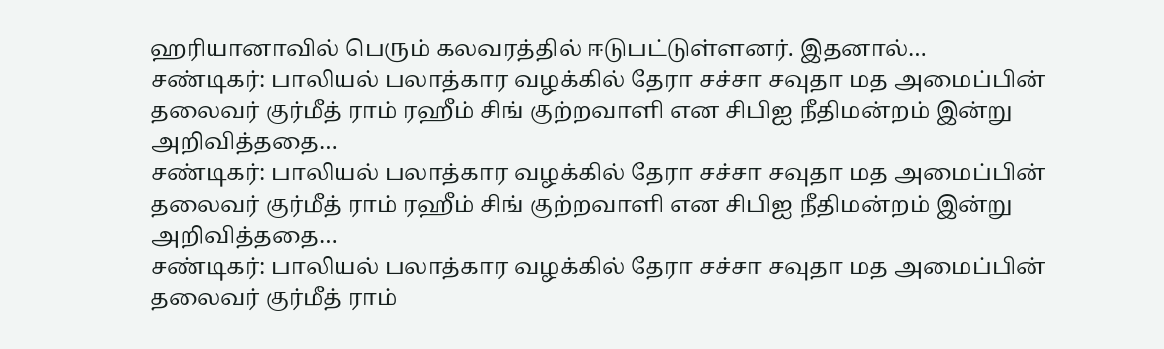ஹரியானாவில் பெரும் கலவரத்தில் ஈடுபட்டுள்ளனர். இதனால்…
சண்டிகர்: பாலியல் பலாத்கார வழக்கில் தேரா சச்சா சவுதா மத அமைப்பின் தலைவர் குர்மீத் ராம் ரஹீம் சிங் குற்றவாளி என சிபிஐ நீதிமன்றம் இன்று அறிவித்ததை…
சண்டிகர்: பாலியல் பலாத்கார வழக்கில் தேரா சச்சா சவுதா மத அமைப்பின் தலைவர் குர்மீத் ராம் ரஹீம் சிங் குற்றவாளி என சிபிஐ நீதிமன்றம் இன்று அறிவித்ததை…
சண்டிகர்: பாலியல் பலாத்கார வழக்கில் தேரா சச்சா சவுதா மத அமைப்பின் தலைவர் குர்மீத் ராம்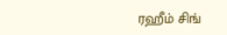ரஹீம் சிங்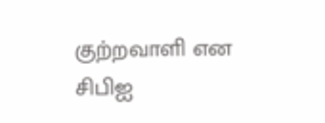குற்றவாளி என சிபிஐ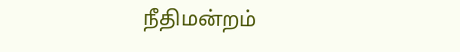நீதிமன்றம்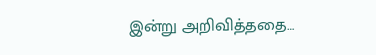இன்று அறிவித்ததை…